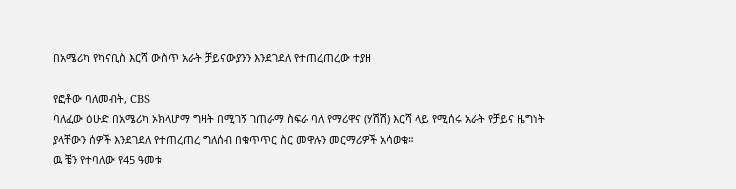በአሜሪካ የካናቢስ እርሻ ውስጥ አራት ቻይናውያንን እንደገደለ የተጠረጠረው ተያዘ

የፎቶው ባለመብት, CBS
ባለፈው ዕሁድ በአሜሪካ ኦክላሆማ ግዛት በሚገኝ ገጠራማ ስፍራ ባለ የማሪዋና (ሃሽሽ) እርሻ ላይ የሚሰሩ አራት የቻይና ዜግነት ያላቸውን ሰዎች እንደገደለ የተጠረጠረ ግለሰብ በቁጥጥር ስር መዋሉን መርማሪዎች አሳወቁ።
ዉ ቼን የተባለው የ45 ዓመቱ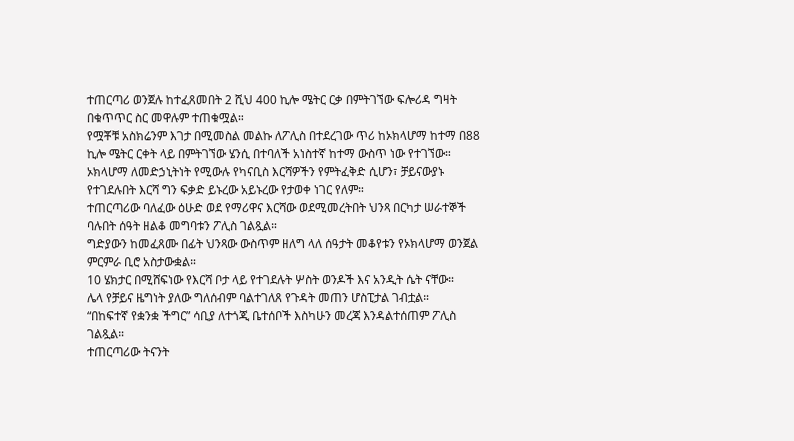ተጠርጣሪ ወንጀሉ ከተፈጸመበት 2 ሺህ 400 ኪሎ ሜትር ርቃ በምትገኘው ፍሎሪዳ ግዛት በቁጥጥር ስር መዋሉም ተጠቁሟል።
የሟቾቹ አስክሬንም እገታ በሚመስል መልኩ ለፖሊስ በተደረገው ጥሪ ከኦክላሆማ ከተማ በ88 ኪሎ ሜትር ርቀት ላይ በምትገኘው ሄንሲ በተባለች አነስተኛ ከተማ ውስጥ ነው የተገኘው።
ኦክላሆማ ለመድኃኒትነት የሚውሉ የካናቢስ እርሻዎችን የምትፈቅድ ሲሆን፣ ቻይናውያኑ የተገደሉበት እርሻ ግን ፍቃድ ይኑረው አይኑረው የታወቀ ነገር የለም።
ተጠርጣሪው ባለፈው ዕሁድ ወደ የማሪዋና እርሻው ወደሚመረትበት ህንጻ በርካታ ሠራተኞች ባሉበት ሰዓት ዘልቆ መግባቱን ፖሊስ ገልጿል።
ግድያውን ከመፈጸሙ በፊት ህንጻው ውስጥም ዘለግ ላለ ሰዓታት መቆየቱን የኦክላሆማ ወንጀል ምርምራ ቢሮ አስታውቋል።
10 ሄክታር በሚሸፍነው የእርሻ ቦታ ላይ የተገደሉት ሦስት ወንዶች እና አንዲት ሴት ናቸው።
ሌላ የቻይና ዜግነት ያለው ግለሰብም ባልተገለጸ የጉዳት መጠን ሆስፒታል ገብቷል።
“በከፍተኛ የቋንቋ ችግር” ሳቢያ ለተጎጂ ቤተሰቦች እስካሁን መረጃ እንዳልተሰጠም ፖሊስ ገልጿል።
ተጠርጣሪው ትናንት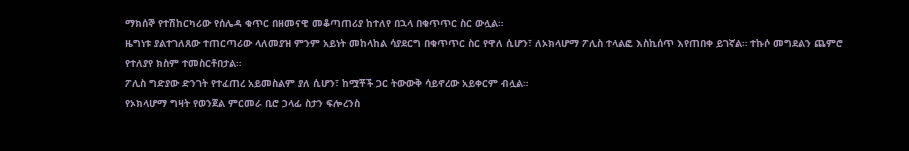ማክሰኞ የተሽከርካሪው የሰሌዳ ቁጥር በዘመናዊ መቆጣጠሪያ ከተለየ በኋላ በቁጥጥር ስር ውሏል።
ዜግነቱ ያልተገለጸው ተጠርጣሪው ላለመያዝ ምንም አይነት መከላከል ሳያደርግ በቁጥጥር ስር የዋለ ሲሆን፣ ለኦክላሆማ ፖሊስ ተላልፎ እስኪሰጥ እየጠበቀ ይገኛል። ተኩሶ መግደልን ጨምሮ የተለያየ ክስም ተመስርቶበታል።
ፖሊስ ግድያው ድንገት የተፈጠረ አይመስልም ያለ ሲሆን፣ ከሟቾች ጋር ትውውቅ ሳይኖረው አይቀርም ብሏል።
የኦክላሆማ ግዛት የወንጀል ምርመራ ቢሮ ኃላፊ ስታን ፍሎረንስ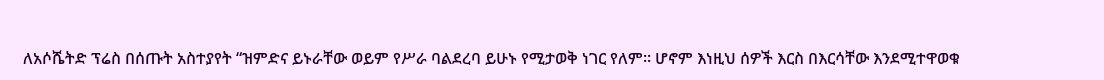ለአሶሼትድ ፕሬስ በሰጡት አስተያየት “ዝምድና ይኑራቸው ወይም የሥራ ባልደረባ ይሁኑ የሚታወቅ ነገር የለም። ሆኖም እነዚህ ሰዎች እርስ በእርሳቸው እንደሚተዋወቁ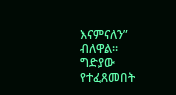እናምናለን” ብለዋል።
ግድያው የተፈጸመበት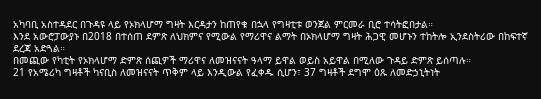አካባቢ አስተዳደር በጉዳዩ ላይ የኦክላሆማ ግዛት እርዳታን ከጠየቁ በኋላ የግዛቲቱ ወንጀል ምርመራ ቢሮ ተሳትፎበታል።
እንደ አውሮፓውያኑ በ2018 በተሰጠ ደምጽ ለህክምና የሚውል የማሪዋና ልማት በኦክላሆማ ግዛት ሕጋዊ መሆኑን ተከትሎ ኢንደስትሪው በከፍተኛ ደረጃ አድጓል።
በመጪው የካቲት የኦክላሆማ ድምጽ ሰጪዎች ማሪዋና ለመዝናናት ዓላማ ይዋል ወይስ አይዋል በሚለው ጉዳይ ድምጽ ይሰጣሉ።
21 የአሜሪካ ግዛቶች ካናቢስ ለመዝናናት ጥቅም ላይ እንዲውል የፈቀዱ ሲሆን፣ 37 ግዛቶች ደግሞ ዕጹ ለመድኃኒትነት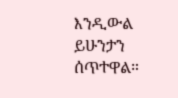እንዲውል ይሁንታን ሰጥተዋል።